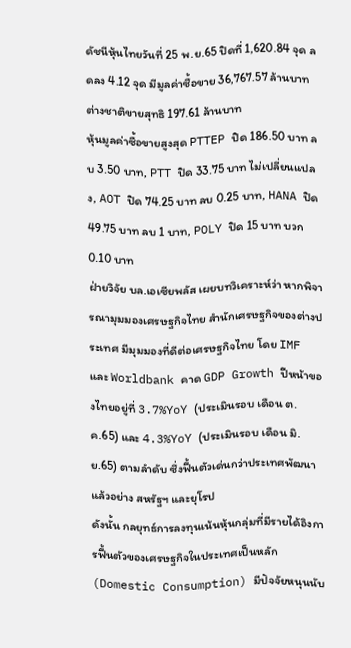ดัชนีหุ้นไทยวันที่ 25 พ.ย.65 ปิดที่ 1,620.84 จุด ลดลง 4.12 จุด มีมูลค่าซื้อขาย 36,767.57 ล้านบาท ต่างชาติขายสุทธิ 197.61 ล้านบาท
หุ้นมูลค่าซื้อขายสูงสุด PTTEP ปิด 186.50 บาท ลบ 3.50 บาท, PTT ปิด 33.75 บาท ไม่เปลี่ยนแปลง, AOT ปิด 74.25 บาท ลบ 0.25 บาท, HANA ปิด 49.75 บาท ลบ 1 บาท, POLY ปิด 15 บาท บวก 0.10 บาท
ฝ่ายวิจัย บล.เอเซียพลัส เผยบทวิเคราะห์ว่า หากพิจารณามุมมองเศรษฐกิจไทย สำนักเศรษฐกิจของต่างประเทศ มีมุมมองที่ดีต่อเศรษฐกิจไทย โดย IMF และ Worldbank คาด GDP Growth ปีหน้าของไทยอยู่ที่ 3.7%YoY (ประเมินรอบ เดือน ต.ค.65) และ 4.3%YoY (ประเมินรอบ เดือน มิ.ย.65) ตามลำดับ ซึ่งฟื้นตัวเด่นกว่าประเทศพัฒนาแล้วอย่าง สหรัฐฯ และยุโรป
ดังนั้น กลยุทธ์การลงทุนเน้นหุ้นกลุ่มที่มีรายได้อิงการฟื้นตัวของเศรษฐกิจในประเทศเป็นหลัก (Domestic Consumption) มีปัจจัยหนุนนับ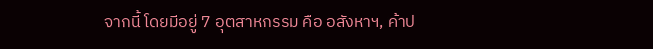จากนี้ โดยมีอยู่ 7 อุตสาหกรรม คือ อสังหาฯ, ค้าป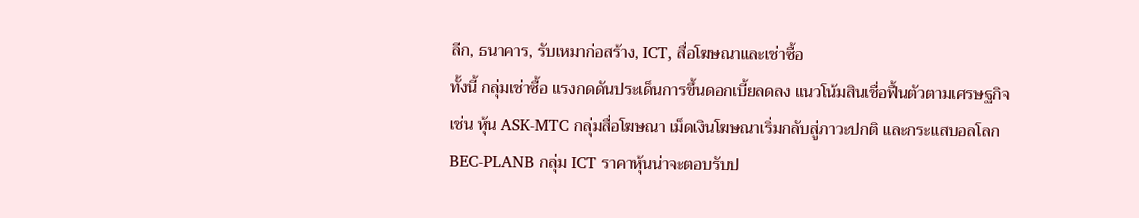ลีก, ธนาคาร, รับเหมาก่อสร้าง, ICT, สื่อโฆษณาและเช่าซื้อ
ทั้งนี้ กลุ่มเช่าซื้อ แรงกดดันประเด็นการขึ้นดอกเบี้ยลดลง แนวโน้มสินเชื่อฟื้นตัวตามเศรษฐกิจ เช่น หุ้น ASK-MTC กลุ่มสื่อโฆษณา เม็ดเงินโฆษณาเริ่มกลับสู่ภาวะปกติ และกระแสบอลโลก BEC-PLANB กลุ่ม ICT ราคาหุ้นน่าจะตอบรับป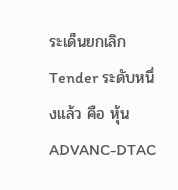ระเด็นยกเลิก Tender ระดับหนึ่งแล้ว คือ หุ้น ADVANC-DTAC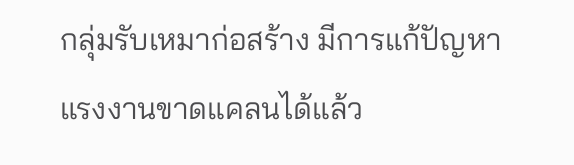กลุ่มรับเหมาก่อสร้าง มีการแก้ปัญหาแรงงานขาดแคลนได้แล้ว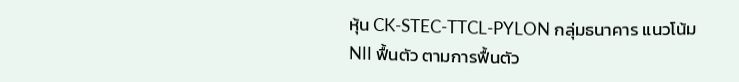หุ้น CK-STEC-TTCL-PYLON กลุ่มธนาคาร แนวโน้ม NII ฟื้นตัว ตามการฟื้นตัว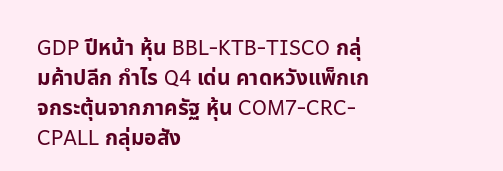GDP ปีหน้า หุ้น BBL-KTB-TISCO กลุ่มค้าปลีก กำไร Q4 เด่น คาดหวังแพ็กเกจกระตุ้นจากภาครัฐ หุ้น COM7-CRC-CPALL กลุ่มอสัง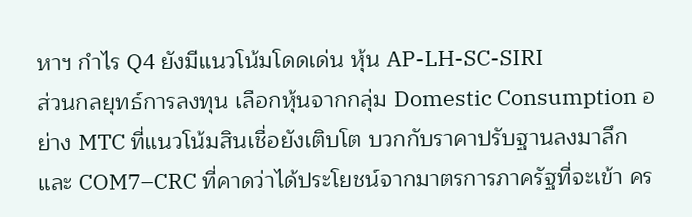หาฯ กำไร Q4 ยังมีแนวโน้มโดดเด่น หุ้น AP-LH-SC-SIRI
ส่วนกลยุทธ์การลงทุน เลือกหุ้นจากกลุ่ม Domestic Consumption อย่าง MTC ที่แนวโน้มสินเชื่อยังเติบโต บวกกับราคาปรับฐานลงมาลึก และ COM7–CRC ที่คาดว่าได้ประโยชน์จากมาตรการภาครัฐที่จะเข้า คร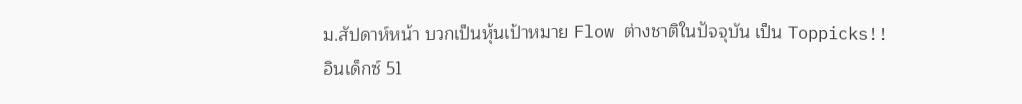ม.สัปดาห์หน้า บวกเป็นหุ้นเป้าหมาย Flow ต่างชาติในปัจจุบัน เป็น Toppicks!!
อินเด็กซ์ 51